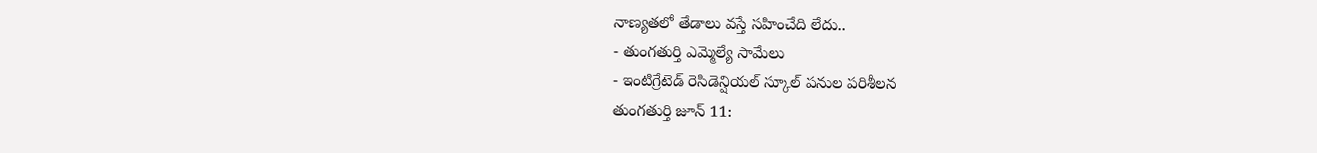నాణ్యతలో తేడాలు వస్తే సహించేది లేదు..
- తుంగతుర్తి ఎమ్మెల్యే సామేలు
- ఇంటిగ్రేటెడ్ రెసిడెన్షియల్ స్కూల్ పనుల పరిశీలన
తుంగతుర్తి జూన్ 11: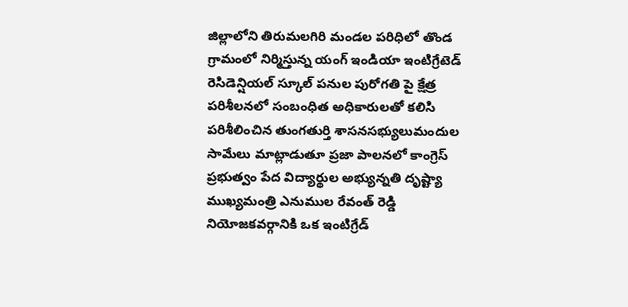జిల్లాలోని తిరుమలగిరి మండల పరిధిలో తొండ గ్రామంలో నిర్మిస్తున్న యంగ్ ఇండియా ఇంటిగ్రేటెడ్ రెసిడెన్షియల్ స్కూల్ పనుల పురోగతి పై క్షేత్ర పరిశీలనలో సంబంధిత అధికారులతో కలిసి పరిశీలించిన తుంగతుర్తి శాసనసభ్యులుమందుల సామేలు మాట్లాడుతూ ప్రజా పాలనలో కాంగ్రెస్ ప్రభుత్వం పేద విద్యార్థుల అభ్యున్నతి దృష్ట్యా ముఖ్యమంత్రి ఎనుముల రేవంత్ రెడ్డి నియోజకవర్గానికి ఒక ఇంటిగ్రేడ్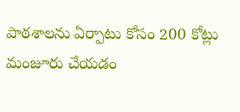పాఠశాలను ఏర్పాటు కోసం 200 కోట్లు మంజూరు చేయడం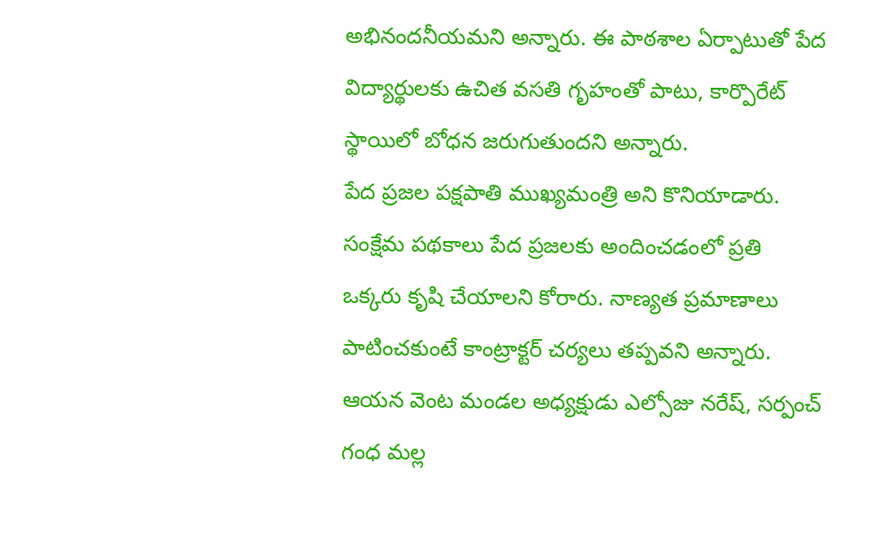అభినందనీయమని అన్నారు. ఈ పాఠశాల ఏర్పాటుతో పేద విద్యార్థులకు ఉచిత వసతి గృహంతో పాటు, కార్పొరేట్ స్థాయిలో బోధన జరుగుతుందని అన్నారు.
పేద ప్రజల పక్షపాతి ముఖ్యమంత్రి అని కొనియాడారు. సంక్షేమ పథకాలు పేద ప్రజలకు అందించడంలో ప్రతి ఒక్కరు కృషి చేయాలని కోరారు. నాణ్యత ప్రమాణాలు పాటించకుంటే కాంట్రాక్టర్ చర్యలు తప్పవని అన్నారు. ఆయన వెంట మండల అధ్యక్షుడు ఎల్సోజు నరేష్, సర్పంచ్ గంధ మల్ల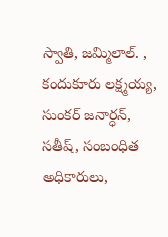స్వాతి, జమ్మిలాల్. , కందుకూరు లక్ష్మయ్య, సుంకర్ జనార్ధన్, సతీష్, సంబంధిత అధికారులు,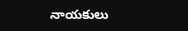నాయకులు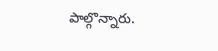పాల్గొన్నారు.